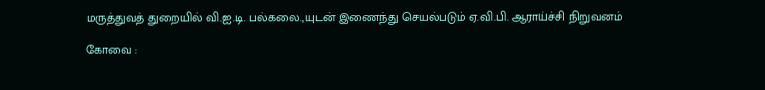மருத்துவத் துறையில் வி.ஐ.டி. பல்கலை.,யுடன் இணைந்து செயல்படும் ஏ.வி.பி. ஆராய்ச்சி நிறுவனம்

கோவை :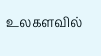உலகளவில்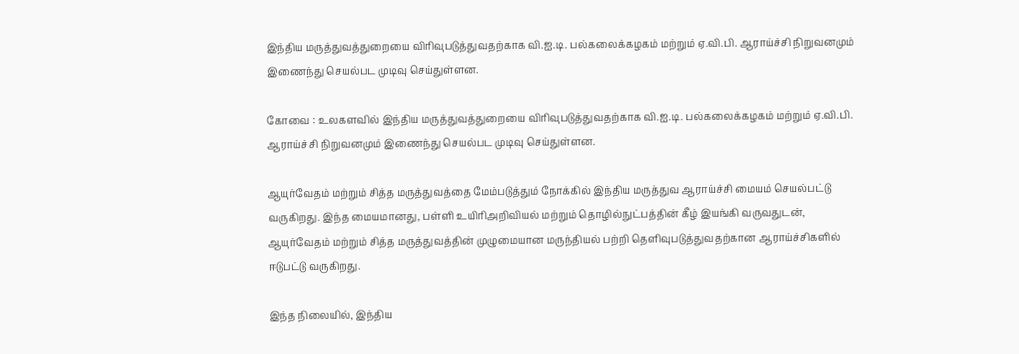இந்திய மருத்துவத்துறையை விரிவுபடுத்துவதற்காக வி.ஐ.டி. பல்கலைக்கழகம் மற்றும் ஏ.வி.பி. ஆராய்ச்சி நிறுவனமும் இணைந்து செயல்பட முடிவு செய்துள்ளன.

கோவை : உலகளவில் இந்திய மருத்துவத்துறையை விரிவுபடுத்துவதற்காக வி.ஐ.டி. பல்கலைக்கழகம் மற்றும் ஏ.வி.பி. ஆராய்ச்சி நிறுவனமும் இணைந்து செயல்பட முடிவு செய்துள்ளன.

ஆயுர்வேதம் மற்றும் சித்த மருத்துவத்தை மேம்படுத்தும் நோக்கில் இந்திய மருத்துவ ஆராய்ச்சி மையம் செயல்பட்டு வருகிறது. இந்த மையமானது, பள்ளி உயிரிஅறிவியல் மற்றும் தொழில்நுட்பத்தின் கீழ் இயங்கி வருவதுடன், ஆயுர்வேதம் மற்றும் சித்த மருத்துவத்தின் முழுமையான மருந்தியல் பற்றி தெளிவுபடுத்துவதற்கான ஆராய்ச்சிகளில் ஈடுபட்டு வருகிறது.

இந்த நிலையில், இந்திய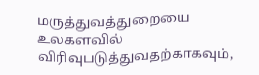மருத்துவத்துறையை உலகளவில் விரிவுபடுத்துவதற்காகவும்,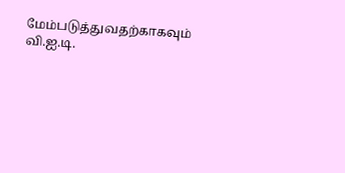மேம்படுத்துவதற்காகவும் வி.ஐ.டி.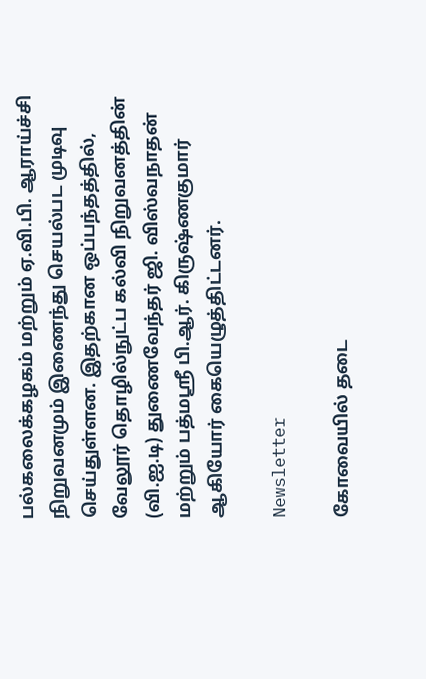பல்கலைக்கழகம் மற்றும் ஏ.வி.பி. ஆராய்ச்சி நிறுவனமும் இணைந்து செயல்பட முடிவு செய்துள்ளன. இதற்கான ஒப்பந்தத்தில், வேலூர் தொழில்நுட்ப கல்வி நிறுவனத்தின் (வி.ஐ.டி) துணைவேந்தர் ஜி. விஸ்வநாதன் மற்றும் பத்மஸ்ரீ பி.ஆர். கிருஷ்ணகுமார் ஆகியோர் கையெழுத்திட்டனர்.

Newsletter

கோவையில் தடை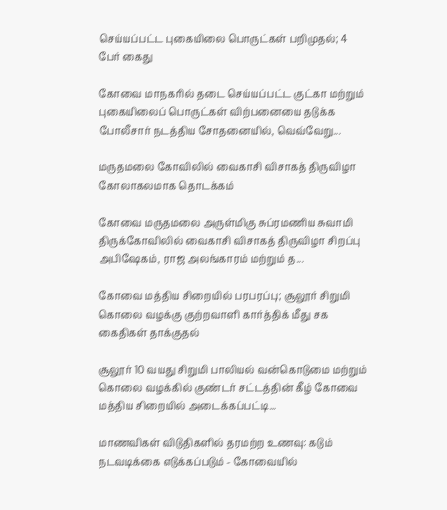செய்யப்பட்ட புகையிலை பொருட்கள் பறிமுதல்; 4 பேர் கைது

கோவை மாநகரில் தடை செய்யப்பட்ட குட்கா மற்றும் புகையிலைப் பொருட்கள் விற்பனையை தடுக்க போலீசார் நடத்திய சோதனையில், வெவ்வேறு...

மருதமலை கோவிலில் வைகாசி விசாகத் திருவிழா கோலாகலமாக தொடக்கம்

கோவை மருதமலை அருள்மிகு சுப்ரமணிய சுவாமி திருக்கோவிலில் வைகாசி விசாகத் திருவிழா சிறப்பு அபிஷேகம், ராஜ அலங்காரம் மற்றும் த...

கோவை மத்திய சிறையில் பரபரப்பு; சூலூர் சிறுமி கொலை வழக்கு குற்றவாளி கார்த்திக் மீது சக கைதிகள் தாக்குதல்

சூலூர் 10 வயது சிறுமி பாலியல் வன்கொடுமை மற்றும் கொலை வழக்கில் குண்டர் சட்டத்தின் கீழ் கோவை மத்திய சிறையில் அடைக்கப்பட்டி...

மாணவிகள் விடுதிகளில் தரமற்ற உணவு: கடும் நடவடிக்கை எடுக்கப்படும் - கோவையில்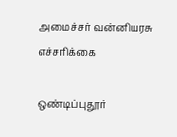அமைச்சர் வன்னியரசு எச்சரிக்கை

ஒண்டிப்புதூர்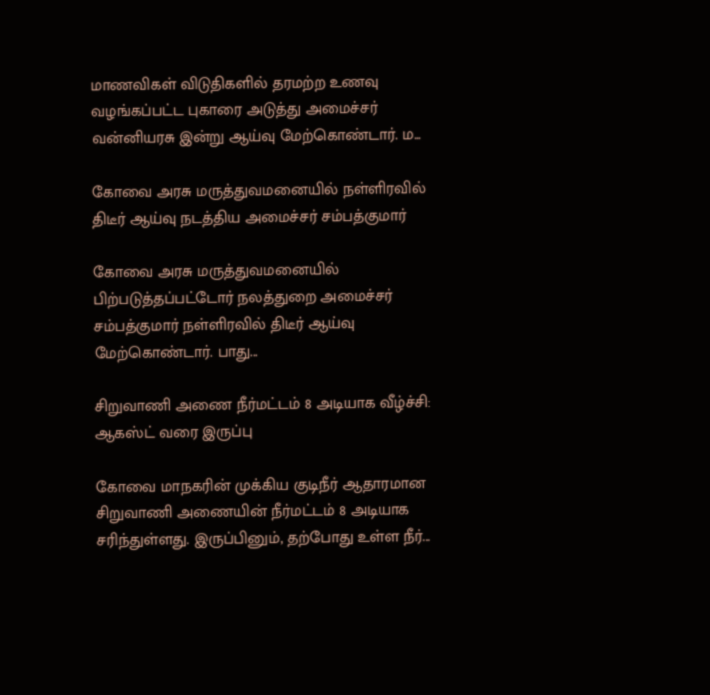மாணவிகள் விடுதிகளில் தரமற்ற உணவு வழங்கப்பட்ட புகாரை அடுத்து அமைச்சர் வன்னியரசு இன்று ஆய்வு மேற்கொண்டார். ம...

கோவை அரசு மருத்துவமனையில் நள்ளிரவில் திடீர் ஆய்வு நடத்திய அமைச்சர் சம்பத்குமார்

கோவை அரசு மருத்துவமனையில் பிற்படுத்தப்பட்டோர் நலத்துறை அமைச்சர் சம்பத்குமார் நள்ளிரவில் திடீர் ஆய்வு மேற்கொண்டார். பாது...

சிறுவாணி அணை நீர்மட்டம் 8 அடியாக வீழ்ச்சி: ஆகஸ்ட் வரை இருப்பு

கோவை மாநகரின் முக்கிய குடிநீர் ஆதாரமான சிறுவாணி அணையின் நீர்மட்டம் 8 அடியாக சரிந்துள்ளது. இருப்பினும், தற்போது உள்ள நீர்...